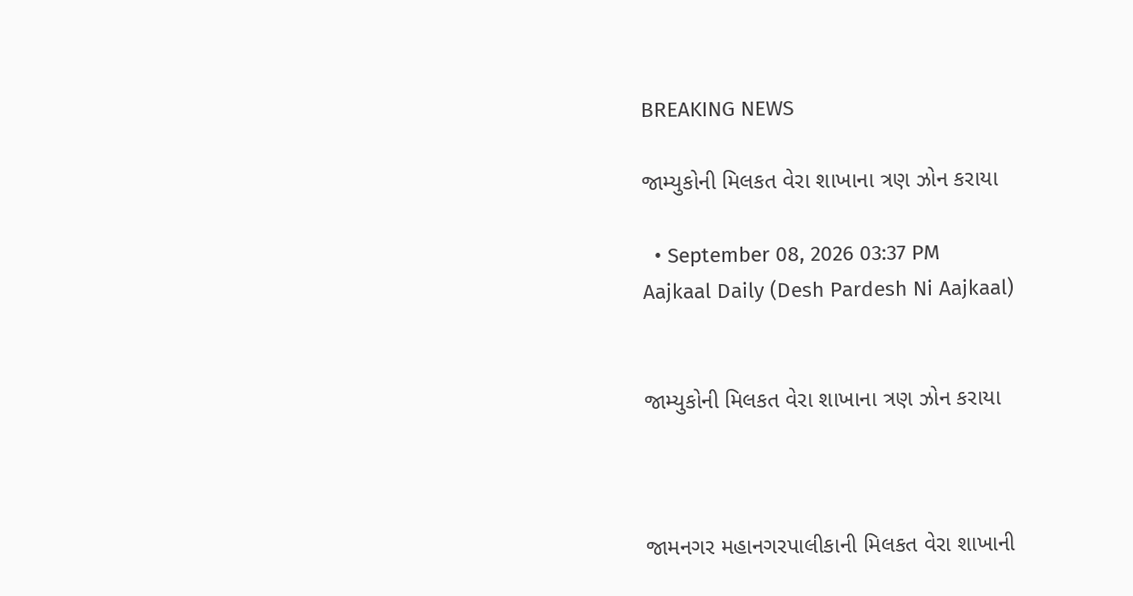BREAKING NEWS

જામ્યુકોની મિલકત વેરા શાખાના ત્રણ ઝોન કરાયા

  • September 08, 2026 03:37 PM
Aajkaal Daily (Desh Pardesh Ni Aajkaal)


જામ્યુકોની મિલકત વેરા શાખાના ત્રણ ઝોન કરાયા



જામનગર મહાનગરપાલીકાની મિલકત વેરા શાખાની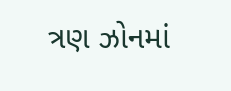ત્રણ ઝોનમાં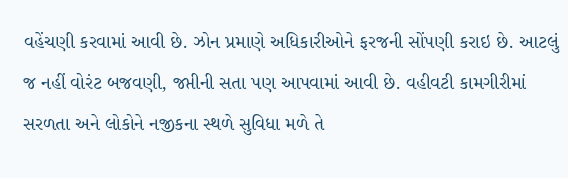વહેંચણી કરવામાં આવી છે. ઝોન પ્રમાણે અધિકારીઓને ફરજની સોંપણી કરાઇ છે. આટલું જ નહીં વોરંટ બજવણી, જપ્તીની સતા પણ આપવામાં આવી છે. વહીવટી કામગીરીમાં સરળતા અને લોકોને નજીકના સ્થળે સુવિધા મળે તે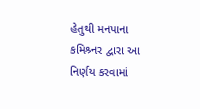હેતુથી મનપાના કમિશ્ર્નર દ્વારા આ નિર્ણય કરવામાં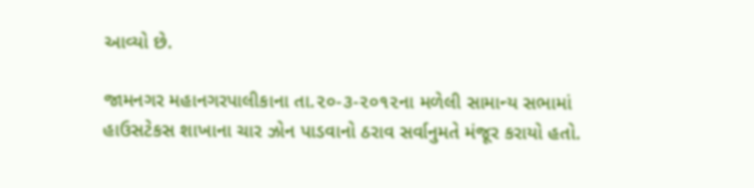આવ્યો છે.

જામનગર મહાનગરપાલીકાના તા.૨૦-૩-૨૦૧૨ના મળેલી સામાન્ય સભામાં હાઉસટેકસ શાખાના ચાર ઝોન પાડવાનો ઠરાવ સર્વાનુમતે મંજૂર કરાયો હતો.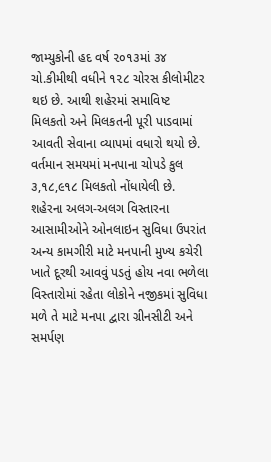જામ્યુકોની હદ વર્ષ ૨૦૧૩માં ૩૪ ચો.કીમીથી વધીને ૧૨૮ ચોરસ કીલોમીટર થઇ છે. આથી શહેરમાં સમાવિષ્ટ મિલકતો અને મિલકતની પૂરી પાડવામાં આવતી સેવાના વ્યાપમાં વધારો થયો છે. વર્તમાન સમયમાં મનપાના ચોપડે કુલ ૩,૧૮,૯૧૮ મિલકતો નોંધાયેલી છે. શહેરના અલગ-અલગ વિસ્તારના આસામીઓને ઓનલાઇન સુવિધા ઉપરાંત અન્ય કામગીરી માટે મનપાની મુખ્ય કચેરી ખાતે દૂરથી આવવું પડતું હોય નવા ભળેલા વિસ્તારોમાં રહેતા લોકોને નજીકમાં સુવિધા મળે તે માટે મનપા દ્વારા ગ્રીનસીટી અને સમર્પણ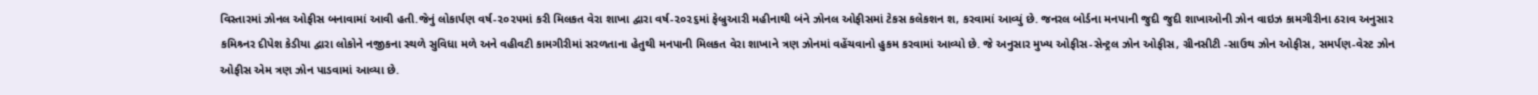વિસ્તારમાં ઝોનલ ઓફીસ બનાવામાં આવી હતી.જેનું લોકાર્પણ વર્ષ-૨૦૨૫માં કરી મિલકત વેરા શાખા દ્વારા વર્ષ-૨૦૨૬માં ફેબ્રુઆરી મહીનાથી બંને ઝોનલ ઓફીસમાં ટેકસ કલેકશન શ‚ કરવામાં આવ્યું છે. જનરલ બોર્ડના મનપાની જુદી જુદી શાખાઓની ઝોન વાઇઝ કામગીરીના ઠરાવ અનુસાર કમિશ્ર્નર દીપેશ કેડીયા દ્વારા લોકોને નજીકના સ્થળે સુવિધા મળે અને વહીવટી કામગીરીમાં સરળતાના હેતુથી મનપાની મિલકત વેરા શાખાને ત્રણ ઝોનમાં વહેંચવાનો હુકમ કરવામાં આવ્યો છે. જે અનુસાર મુખ્ય ઓફીસ-સેન્ટ્રલ ઝોન ઓફીસ, ગ્રીનસીટી -સાઉથ ઝોન ઓફીસ, સમર્પણ-વેસ્ટ ઝોન ઓફીસ એમ ત્રણ ઝોન પાડવામાં આવ્યા છે.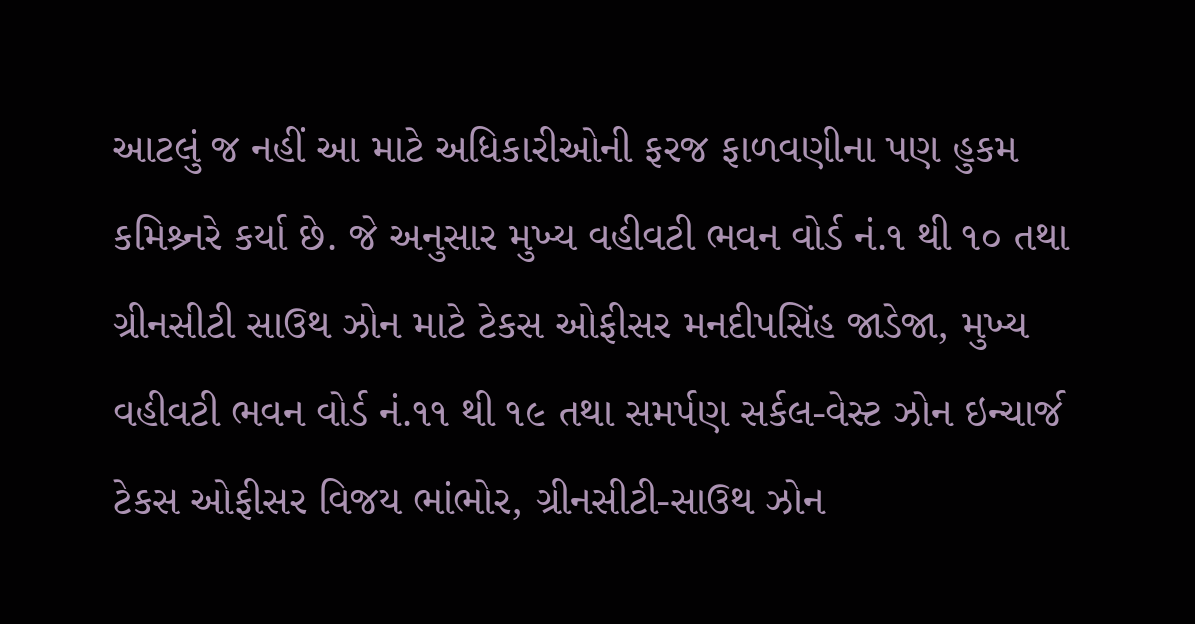આટલું જ નહીં આ માટે અધિકારીઓની ફરજ ફાળવણીના પણ હુકમ કમિશ્ર્નરે કર્યા છે. જે અનુસાર મુખ્ય વહીવટી ભવન વોર્ડ નં.૧ થી ૧૦ તથા ગ્રીનસીટી સાઉથ ઝોન માટે ટેકસ ઓફીસર મનદીપસિંહ જાડેજા, મુખ્ય વહીવટી ભવન વોર્ડ નં.૧૧ થી ૧૯ તથા સમર્પણ સર્કલ-વેસ્ટ ઝોન ઇન્ચાર્જ ટેકસ ઓફીસર વિજય ભાંભોર, ગ્રીનસીટી-સાઉથ ઝોન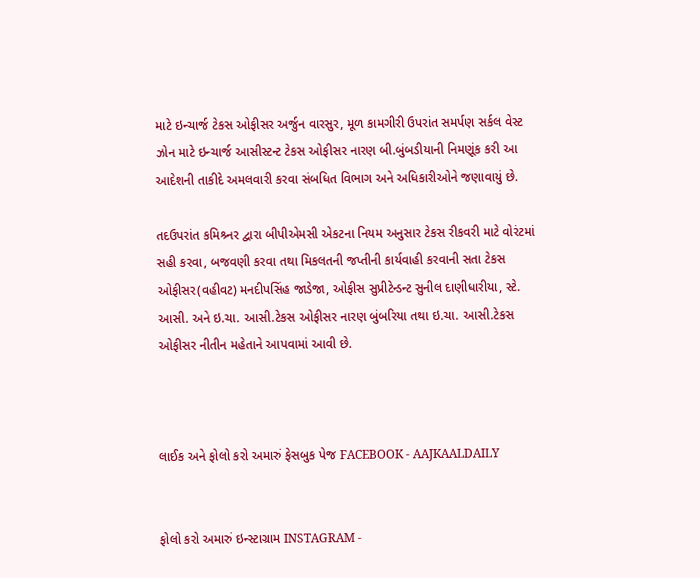માટે ઇન્ચાર્જ ટેકસ ઓફીસર અર્જુન વારસુર, મૂળ કામગીરી ઉપરાંત સમર્પણ સર્કલ વેસ્ટ ઝોન માટે ઇન્ચાર્જ આસીસ્ટન્ટ ટેકસ ઓફીસર નારણ બી.બુંબડીયાની નિમણૂંક કરી આ આદેશની તાકીદે અમલવારી કરવા સંબધિત વિભાગ અને અધિકારીઓને જણાવાયું છે.

તદઉપરાંત કમિશ્ર્નર દ્વારા બીપીએમસી એકટના નિયમ અનુસાર ટેકસ રીકવરી માટે વોરંટમાં સહી કરવા, બજવણી કરવા તથા મિકલતની જપ્તીની કાર્યવાહી કરવાની સતા ટેકસ ઓફીસર(વહીવટ) મનદીપસિંહ જાડેજા, ઓફીસ સુપ્રીટેન્ડન્ટ સુનીલ દાણીધારીયા, સ્ટે. આસી. અને ઇ.ચા. આસી.ટેકસ ઓફીસર નારણ બુંબરિયા તથા ઇ.ચા. આસી.ટેકસ ઓફીસર નીતીન મહેતાને આપવામાં આવી છે.



લાઈક અને ફોલો કરો અમારું ફેસબુક પેજ FACEBOOK - AAJKAALDAILY


ફોલો કરો અમારું ઇન્સ્ટાગ્રામ INSTAGRAM -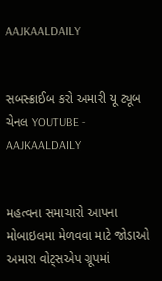AAJKAALDAILY


સબસ્ક્રાઈબ કરો અમારી યૂ ટ્યૂબ ચેનલ YOUTUBE - AAJKAALDAILY


મહત્વના સમાચારો આપના મોબાઇલમા મેળવવા માટે જોડાઓ અમારા વોટ્સએપ ગ્રૂપમાં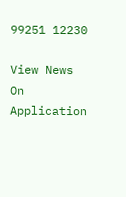99251 12230

View News On Application